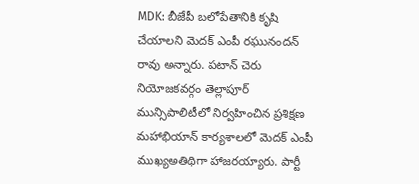MDK: బీజేపీ బలోపేతానికి కృషి చేయాలని మెదక్ ఎంపీ రఘునందన్ రావు అన్నారు. పటాన్ చెరు నియోజకవర్గం తెల్లాపూర్ మున్సిపాలిటీలో నిర్వహించిన ప్రశిక్షణ మహాభియాన్ కార్యశాలలో మెదక్ ఎంపీ ముఖ్యఅతిథిగా హాజరయ్యారు. పార్టీ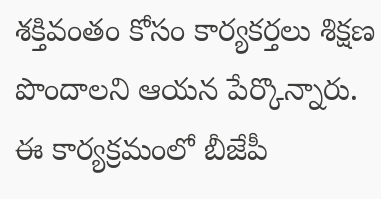శక్తివంతం కోసం కార్యకర్తలు శిక్షణ పొందాలని ఆయన పేర్కొన్నారు. ఈ కార్యక్రమంలో బీజేపీ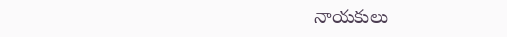నాయకులు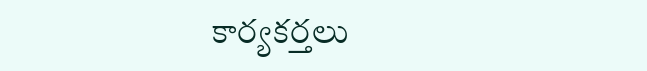కార్యకర్తలు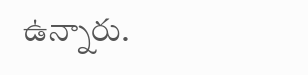ఉన్నారు.